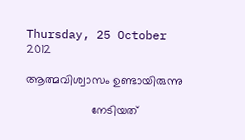Thursday, 25 October 2012

ആത്മവിശ്വാസം ഉണ്ടായിരുന്നു

                    നേടിയത്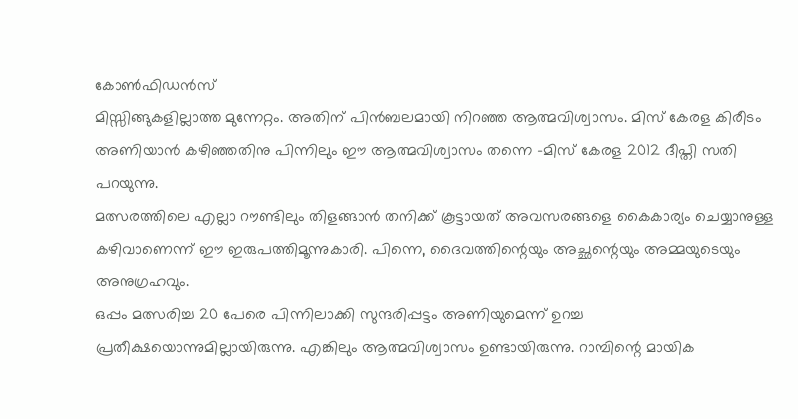കോണ്‍ഫിഡന്‍സ്
മിസ്സിങ്ങുകളില്ലാത്ത മുന്നേറ്റം. അതിന് പിന്‍ബലമായി നിറഞ്ഞ ആത്മവിശ്വാസം. മിസ് കേരള കിരീടം അണിയാന്‍ കഴിഞ്ഞതിനു പിന്നിലും ഈ ആത്മവിശ്വാസം തന്നെ -മിസ് കേരള 2012 ദീപ്തി സതി പറയുന്നു.
മത്സരത്തിലെ എല്ലാ റൗണ്ടിലും തിളങ്ങാന്‍ തനിക്ക് കൂട്ടായത് അവസരങ്ങളെ കൈകാര്യം ചെയ്യാനുള്ള കഴിവാണെന്ന് ഈ ഇരുപത്തിമൂന്നുകാരി. പിന്നെ, ദൈവത്തിന്റെയും അച്ഛന്റെയും അമ്മയുടെയും അനുഗ്രഹവും.
ഒപ്പം മത്സരിച്ച 20 പേരെ പിന്നിലാക്കി സുന്ദരിപ്പട്ടം അണിയുമെന്ന് ഉറച്ച പ്രതീക്ഷയൊന്നുമില്ലായിരുന്നു. എങ്കിലും ആത്മവിശ്വാസം ഉണ്ടായിരുന്നു. റാമ്പിന്റെ മായിക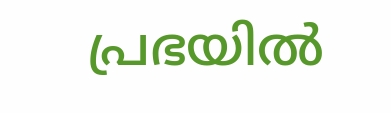പ്രഭയില്‍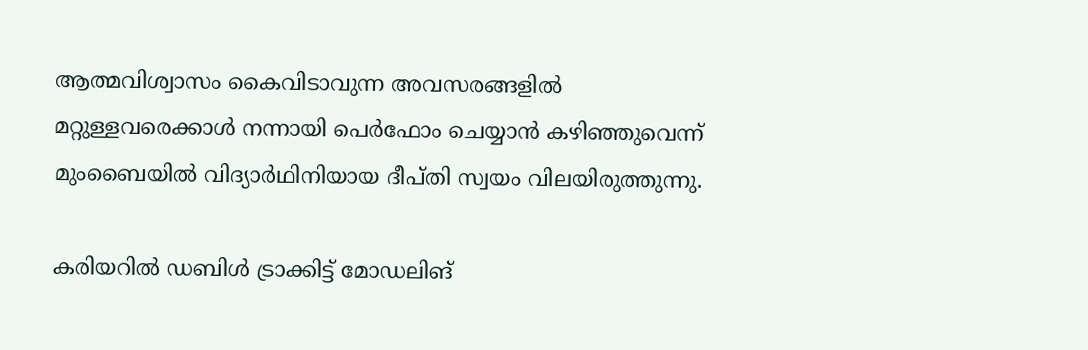ആത്മവിശ്വാസം കൈവിടാവുന്ന അവസരങ്ങളില്‍ മറ്റുള്ളവരെക്കാള്‍ നന്നായി പെര്‍ഫോം ചെയ്യാന്‍ കഴിഞ്ഞുവെന്ന് മുംബൈയില്‍ വിദ്യാര്‍ഥിനിയായ ദീപ്തി സ്വയം വിലയിരുത്തുന്നു.

കരിയറില്‍ ഡബിള്‍ ട്രാക്കിട്ട് മോഡലിങ്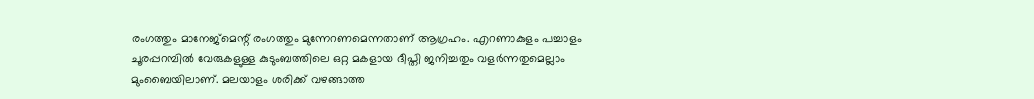രംഗത്തും മാനേജ്‌മെന്റ് രംഗത്തും മുന്നേറണമെന്നതാണ് ആഗ്രഹം. എറണാകുളം പച്ചാളം ചൂരപ്പറമ്പില്‍ വേരുകളുള്ള കുടുംബത്തിലെ ഒറ്റ മകളായ ദീപ്തി ജനിച്ചതും വളര്‍ന്നതുമെല്ലാം മുംബൈയിലാണ്. മലയാളം ശരിക്ക് വഴങ്ങാത്ത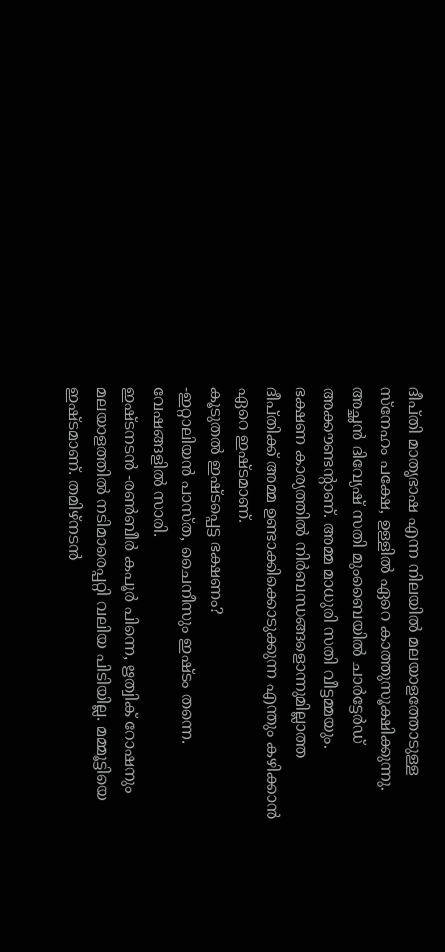ദീപ്തി മാതൃഭാഷ എന്ന നിലയില്‍ മലയാളത്തോടുള്ള സ്‌നേഹം പക്ഷേ, ഉള്ളില്‍ ഏറെ കാത്തുസൂക്ഷിക്കുന്നു. അച്ഛന്‍ ദിവ്യേഷ് സതി മുംബൈയില്‍ ചാര്‍ട്ടേര്‍ഡ് അക്കൗണ്ടന്റാണ്. അമ്മ മാധുരി സതി വീട്ടമ്മയും.
ഭക്ഷണ കാര്യത്തില്‍ നിര്‍ബന്ധങ്ങളൊന്നുമില്ലാത്ത ദീപ്തിക്ക് അമ്മ ഉണ്ടാക്കിക്കൊടുക്കുന്ന എന്തും കഴിക്കാന്‍ ഏറെ ഇഷ്ടമാണ്.
കൂടുതല്‍ ഇഷ്ടപ്പെട്ട ഭക്ഷണം?
-ഇറ്റാലിയന്‍ പാസ്ത, ചൈനീസും ഇഷ്ടം തന്നെ.
വേഷങ്ങളില്‍ സാരി.
ഇഷ്ടനടന്‍ -രണ്‍ബീര്‍ കപൂര്‍ പിന്നെ, ഋത്വിക് റോഷനും
മലയാളത്തില്‍ നടിമാരെപ്പറ്റി വലിയ പിടിയില്ല. മമ്മൂട്ടിയെ ഇഷ്ടമാണ്. തമിഴ്‌നടന്‍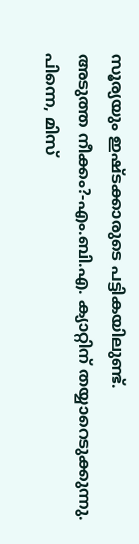സൂര്യയും ഇഷ്ടക്കാരുടെ പട്ടികയിലുണ്ട്.
അടുത്ത നീക്കം?-എം.ബി.എ. ക്യാറ്റിന് തയ്യാറെടുക്കുന്നു.
പിന്നെ, മിസ്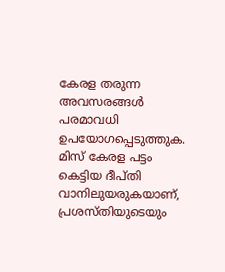കേരള തരുന്ന അവസരങ്ങള്‍ പരമാവധി ഉപയോഗപ്പെടുത്തുക. മിസ് കേരള പട്ടം കെട്ടിയ ദീപ്തി വാനിലുയരുകയാണ്, പ്രശസ്തിയുടെയും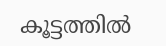കൂട്ടത്തില്‍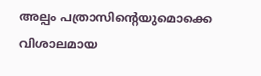അല്പം പത്രാസിന്റെയുമൊക്കെ വിശാലമായ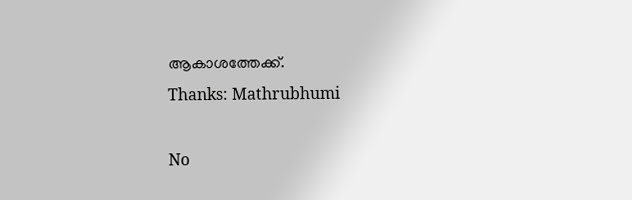ആകാശത്തേക്ക്.
Thanks: Mathrubhumi

No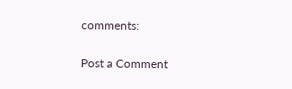comments:

Post a Comment